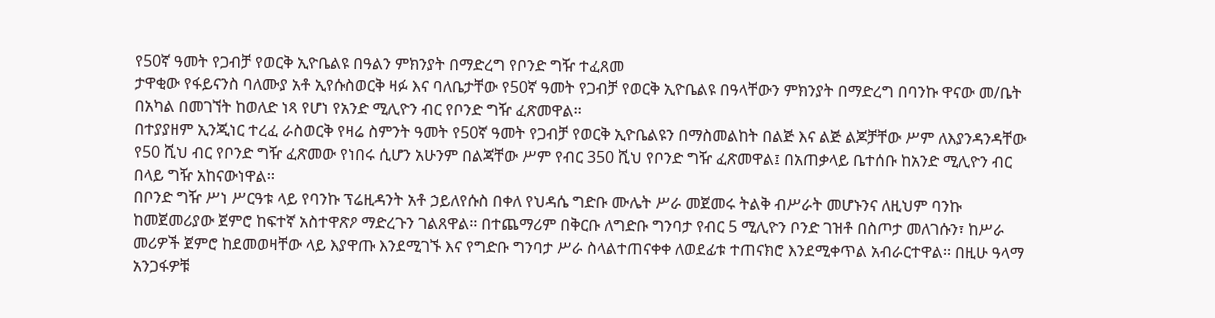የ50ኛ ዓመት የጋብቻ የወርቅ ኢዮቤልዩ በዓልን ምክንያት በማድረግ የቦንድ ግዥ ተፈጸመ
ታዋቂው የፋይናንስ ባለሙያ አቶ ኢየሱስወርቅ ዛፉ እና ባለቤታቸው የ50ኛ ዓመት የጋብቻ የወርቅ ኢዮቤልዩ በዓላቸውን ምክንያት በማድረግ በባንኩ ዋናው መ/ቤት በአካል በመገኘት ከወለድ ነጻ የሆነ የአንድ ሚሊዮን ብር የቦንድ ግዥ ፈጽመዋል፡፡
በተያያዘም ኢንጂነር ተረፈ ራስወርቅ የዛሬ ስምንት ዓመት የ50ኛ ዓመት የጋብቻ የወርቅ ኢዮቤልዩን በማስመልከት በልጅ እና ልጅ ልጆቻቸው ሥም ለእያንዳንዳቸው የ50 ሺህ ብር የቦንድ ግዥ ፈጽመው የነበሩ ሲሆን አሁንም በልጃቸው ሥም የብር 350 ሺህ የቦንድ ግዥ ፈጽመዋል፤ በአጠቃላይ ቤተሰቡ ከአንድ ሚሊዮን ብር በላይ ግዥ አከናውነዋል፡፡
በቦንድ ግዥ ሥነ ሥርዓቱ ላይ የባንኩ ፕሬዚዳንት አቶ ኃይለየሱስ በቀለ የህዳሴ ግድቡ ሙሌት ሥራ መጀመሩ ትልቅ ብሥራት መሆኑንና ለዚህም ባንኩ ከመጀመሪያው ጀምሮ ከፍተኛ አስተዋጽዖ ማድረጉን ገልጸዋል፡፡ በተጨማሪም በቅርቡ ለግድቡ ግንባታ የብር 5 ሚሊዮን ቦንድ ገዝቶ በስጦታ መለገሱን፣ ከሥራ መሪዎች ጀምሮ ከደመወዛቸው ላይ እያዋጡ እንደሚገኙ እና የግድቡ ግንባታ ሥራ ስላልተጠናቀቀ ለወደፊቱ ተጠናክሮ እንደሚቀጥል አብራርተዋል፡፡ በዚሁ ዓላማ አንጋፋዎቹ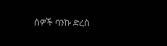ሰዎች ባንኩ ድረስ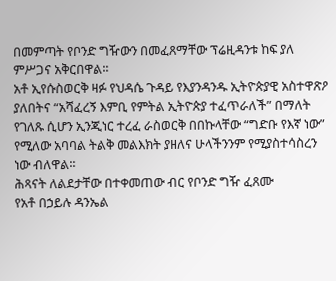በመምጣት የቦንድ ግዥውን በመፈጸማቸው ፕሬዚዳንቱ ከፍ ያለ ምሥጋና አቅርበዋል፡፡
አቶ ኢየሱስወርቅ ዛፉ የህዳሴ ጉዳይ የእያንዳንዱ ኢትዮጵያዊ አስተዋጽዖ ያለበትና “አሻፈረኝ እምቢ የምትል ኢትዮጵያ ተፈጥራለች” በማለት የገለጹ ሲሆን ኢንጂነር ተረፈ ራስወርቅ በበኩላቸው “ግድቡ የእኛ ነው” የሚለው አባባል ትልቅ መልእክት ያዘለና ሁላችንንም የሚያስተሳስረን ነው ብለዋል፡፡
ሕጻናት ለልደታቸው በተቀመጠው ብር የቦንድ ግዥ ፈጸሙ
የአቶ በኃይሉ ዳንኤል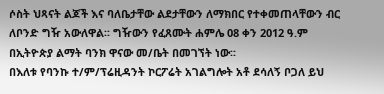ሶስት ህጻናት ልጆች እና ባለቤታቸው ልደታቸውን ለማክበር የተቀመጠላቸውን ብር ለቦንድ ግዥ አውለዋል፡፡ ግዥውን የፈጸሙት ሐምሌ 08 ቀን 2012 ዓ.ም በኢትዮጵያ ልማት ባንክ ዋናው መ/ቤት በመገኘት ነው፡፡
በእለቱ የባንኩ ተ/ም/ፕሬዚዳንት ኮርፖሬት አገልግሎት አቶ ደሳለኝ ቦጋለ ይህ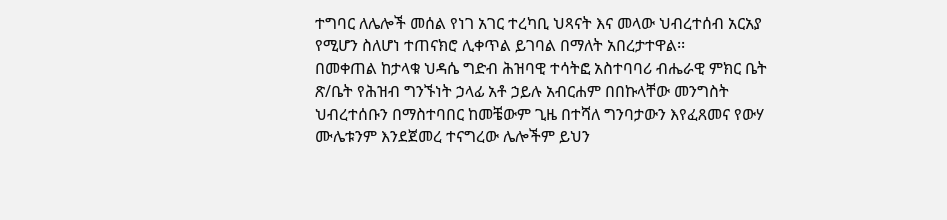ተግባር ለሌሎች መሰል የነገ አገር ተረካቢ ህጻናት እና መላው ህብረተሰብ አርአያ የሚሆን ስለሆነ ተጠናክሮ ሊቀጥል ይገባል በማለት አበረታተዋል፡፡
በመቀጠል ከታላቁ ህዳሴ ግድብ ሕዝባዊ ተሳትፎ አስተባባሪ ብሔራዊ ምክር ቤት ጽ/ቤት የሕዝብ ግንኙነት ኃላፊ አቶ ኃይሉ አብርሐም በበኩላቸው መንግስት ህብረተሰቡን በማስተባበር ከመቼውም ጊዜ በተሻለ ግንባታውን እየፈጸመና የውሃ ሙሌቱንም እንደጀመረ ተናግረው ሌሎችም ይህን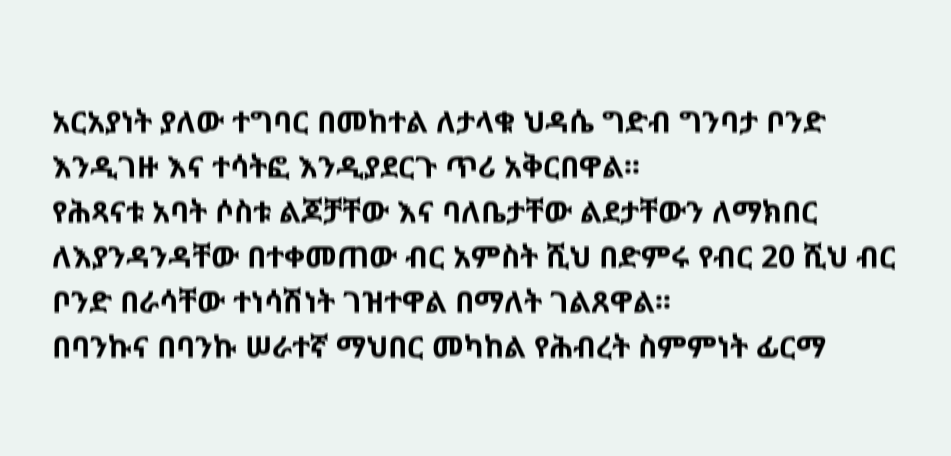አርአያነት ያለው ተግባር በመከተል ለታላቁ ህዳሴ ግድብ ግንባታ ቦንድ እንዲገዙ እና ተሳትፎ እንዲያደርጉ ጥሪ አቅርበዋል፡፡
የሕጻናቱ አባት ሶስቱ ልጆቻቸው እና ባለቤታቸው ልደታቸውን ለማክበር ለእያንዳንዳቸው በተቀመጠው ብር አምስት ሺህ በድምሩ የብር 20 ሺህ ብር ቦንድ በራሳቸው ተነሳሽነት ገዝተዋል በማለት ገልጸዋል፡፡
በባንኩና በባንኩ ሠራተኛ ማህበር መካከል የሕብረት ስምምነት ፊርማ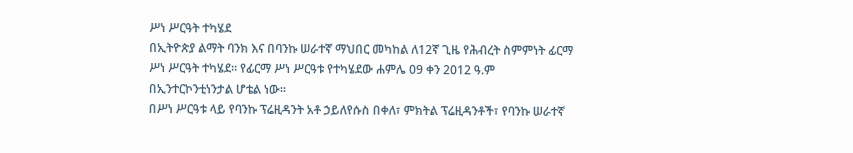ሥነ ሥርዓት ተካሄደ
በኢትዮጵያ ልማት ባንክ እና በባንኩ ሠራተኛ ማህበር መካከል ለ12ኛ ጊዜ የሕብረት ስምምነት ፊርማ ሥነ ሥርዓት ተካሄደ፡፡ የፊርማ ሥነ ሥርዓቱ የተካሄደው ሐምሌ 09 ቀን 2012 ዓ.ም በኢንተርኮንቲነንታል ሆቴል ነው፡፡
በሥነ ሥርዓቱ ላይ የባንኩ ፕሬዚዳንት አቶ ኃይለየሱስ በቀለ፣ ምክትል ፕሬዚዳንቶች፣ የባንኩ ሠራተኛ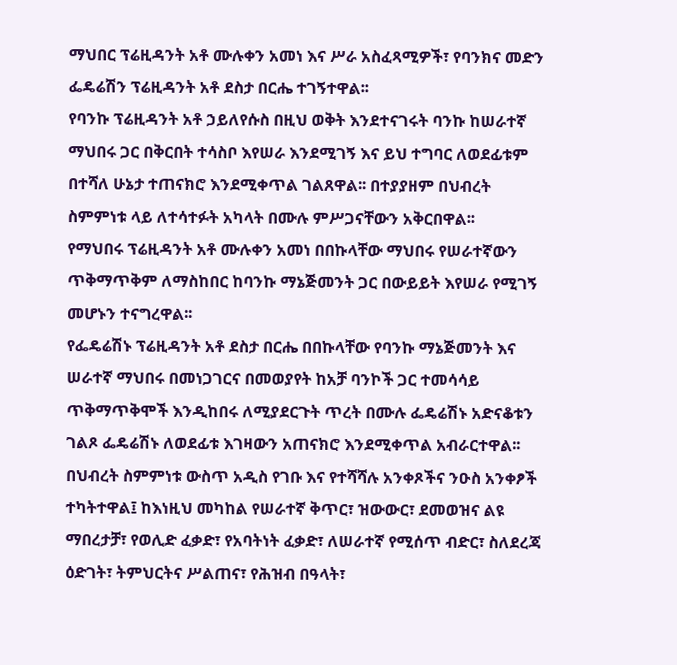ማህበር ፕሬዚዳንት አቶ ሙሉቀን አመነ እና ሥራ አስፈጻሚዎች፣ የባንክና መድን ፌዴሬሽን ፕሬዚዳንት አቶ ደስታ በርሔ ተገኝተዋል፡፡
የባንኩ ፕሬዚዳንት አቶ ኃይለየሱስ በዚህ ወቅት እንደተናገሩት ባንኩ ከሠራተኛ ማህበሩ ጋር በቅርበት ተሳስቦ እየሠራ እንደሚገኝ እና ይህ ተግባር ለወደፊቱም በተሻለ ሁኔታ ተጠናክሮ እንደሚቀጥል ገልጸዋል፡፡ በተያያዘም በህብረት ስምምነቱ ላይ ለተሳተፉት አካላት በሙሉ ምሥጋናቸውን አቅርበዋል፡፡
የማህበሩ ፕሬዚዳንት አቶ ሙሉቀን አመነ በበኩላቸው ማህበሩ የሠራተኛውን ጥቅማጥቅም ለማስከበር ከባንኩ ማኔጅመንት ጋር በውይይት እየሠራ የሚገኝ መሆኑን ተናግረዋል፡፡
የፌዴሬሽኑ ፕሬዚዳንት አቶ ደስታ በርሔ በበኩላቸው የባንኩ ማኔጅመንት እና ሠራተኛ ማህበሩ በመነጋገርና በመወያየት ከአቻ ባንኮች ጋር ተመሳሳይ ጥቅማጥቅሞች እንዲከበሩ ለሚያደርጉት ጥረት በሙሉ ፌዴሬሽኑ አድናቆቱን ገልጾ ፌዴሬሽኑ ለወደፊቱ እገዛውን አጠናክሮ እንደሚቀጥል አብራርተዋል፡፡
በህብረት ስምምነቱ ውስጥ አዲስ የገቡ እና የተሻሻሉ አንቀጾችና ንዑስ አንቀፆች ተካትተዋል፤ ከእነዚህ መካከል የሠራተኛ ቅጥር፣ ዝውውር፣ ደመወዝና ልዩ ማበረታቻ፣ የወሊድ ፈቃድ፣ የአባትነት ፈቃድ፣ ለሠራተኛ የሚሰጥ ብድር፣ ስለደረጃ ዕድገት፣ ትምህርትና ሥልጠና፣ የሕዝብ በዓላት፣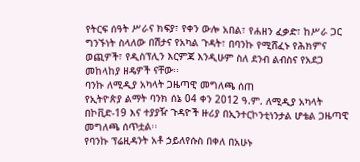የትርፍ ሰዓት ሥራና ክፍያ፣ የቀን ውሎ አበል፣ የሐዘን ፈቃድ፣ ከሥራ ጋር ግንኙነት ስላለው በሽታና የአካል ጉዳት፣ በባንኩ የሚሸፈኑ የሕክምና ወጪዎች፣ የዲስፕሊን እርምጃ እንዲሁም ስለ ደንብ ልብስና የአደጋ መከላከያ ዘዴዎች ናቸው፡፡
ባንኩ ለሚዲያ አካላት ጋዜጣዊ መግለጫ ሰጠ
የኢትዮጵያ ልማት ባንክ ሰኔ 04 ቀን 2012 ዓ.ም. ለሚዲያ አካላት በኮቪድ-19 እና ተያያዥ ጉዳዮች ዙሪያ በኢንተርኮንቲነንታል ሆቴል ጋዜጣዊ መግለጫ ሰጥቷል፡፡
የባንኩ ፕሬዚዳንት አቶ ኃይለየሱስ በቀለ በአሁኑ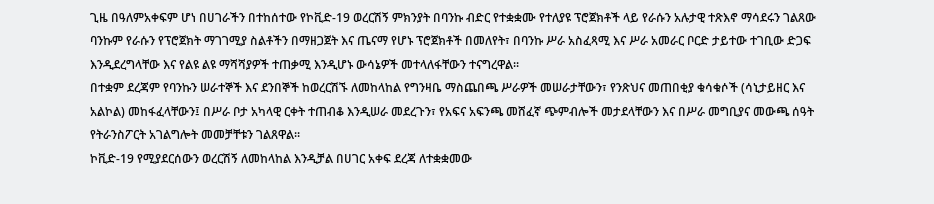ጊዜ በዓለምአቀፍም ሆነ በሀገራችን በተከሰተው የኮቪድ-19 ወረርሽኝ ምክንያት በባንኩ ብድር የተቋቋሙ የተለያዩ ፕሮጀክቶች ላይ የራሱን አሉታዊ ተጽእኖ ማሳደሩን ገልጸው ባንኩም የራሱን የፕሮጀክት ማገገሚያ ስልቶችን በማዘጋጀት እና ጤናማ የሆኑ ፕሮጀክቶች በመለየት፣ በባንኩ ሥራ አስፈጻሚ እና ሥራ አመራር ቦርድ ታይተው ተገቢው ድጋፍ እንዲደረግላቸው እና የልዩ ልዩ ማሻሻያዎች ተጠቃሚ እንዲሆኑ ውሳኔዎች መተላለፋቸውን ተናግረዋል፡፡
በተቋም ደረጃም የባንኩን ሠራተኞች እና ደንበኞች ከወረርሽኙ ለመከላከል የግንዛቤ ማስጨበጫ ሥራዎች መሠራታቸውን፣ የንጽህና መጠበቂያ ቁሳቁሶች (ሳኒታይዘር እና አልኮል) መከፋፈላቸውን፤ በሥራ ቦታ አካላዊ ርቀት ተጠብቆ እንዲሠራ መደረጉን፣ የአፍና አፍንጫ መሸፈኛ ጭምብሎች መታደላቸውን እና በሥራ መግቢያና መውጫ ሰዓት የትራንስፖርት አገልግሎት መመቻቸቱን ገልጸዋል፡፡
ኮቪድ-19 የሚያደርሰውን ወረርሽኝ ለመከላከል እንዲቻል በሀገር አቀፍ ደረጃ ለተቋቋመው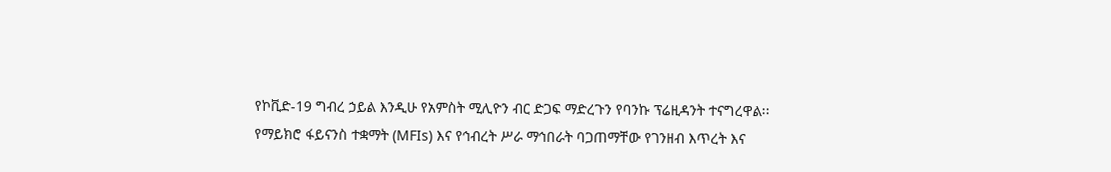የኮቪድ-19 ግብረ ኃይል እንዲሁ የአምስት ሚሊዮን ብር ድጋፍ ማድረጉን የባንኩ ፕሬዚዳንት ተናግረዋል፡፡
የማይክሮ ፋይናንስ ተቋማት (MFIs) እና የኅብረት ሥራ ማኅበራት ባጋጠማቸው የገንዘብ እጥረት እና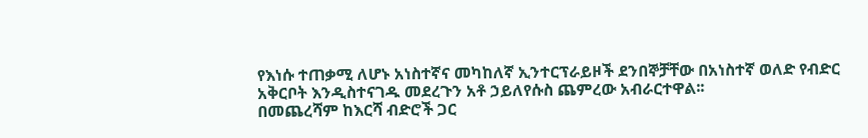የእነሱ ተጠቃሚ ለሆኑ አነስተኛና መካከለኛ ኢንተርፕራይዞች ደንበኞቻቸው በአነስተኛ ወለድ የብድር አቅርቦት እንዲስተናገዱ መደረጉን አቶ ኃይለየሱስ ጨምረው አብራርተዋል፡፡
በመጨረሻም ከእርሻ ብድሮች ጋር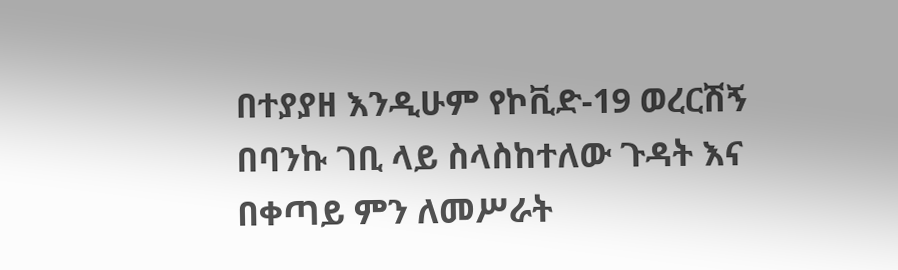በተያያዘ እንዲሁም የኮቪድ-19 ወረርሽኝ በባንኩ ገቢ ላይ ስላስከተለው ጉዳት እና በቀጣይ ምን ለመሥራት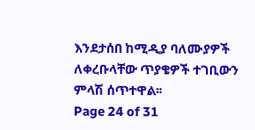እንደታሰበ ከሚዲያ ባለሙያዎች ለቀረቡላቸው ጥያቄዎች ተገቢውን ምላሽ ሰጥተዋል፡፡
Page 24 of 31